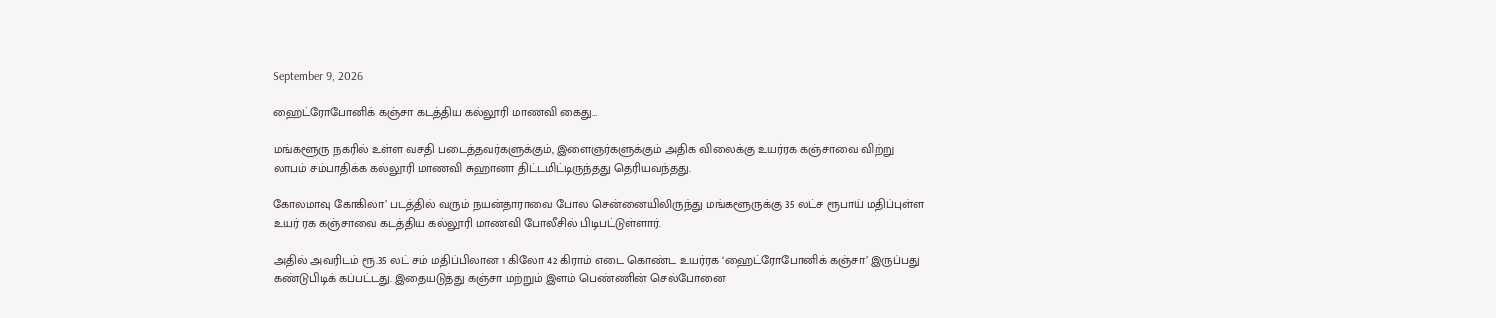September 9, 2026

ஹைட்ரோபோனிக் கஞ்சா கடத்திய கல்லூரி மாணவி கைது…

மங்களூரு நகரில் உள்ள வசதி படைத்தவர்களுக்கும், இளைஞர்களுக்கும் அதிக விலைக்கு உயர்ரக கஞ்சாவை விற்று லாபம் சம்பாதிக்க கல்லூரி மாணவி சுஹானா திட்டமிட்டிருந்தது தெரியவந்தது.

கோலமாவு கோகிலா’ படத்தில் வரும் நயன்தாராவை போல சென்னையிலிருந்து மங்களூருக்கு 35 லட்ச ரூபாய் மதிப்புள்ள உயர் ரக கஞ்சாவை கடத்திய கல்லூரி மாணவி போலீசில் பிடிபட்டுள்ளார்.

அதில் அவரிடம் ரூ.35 லட் சம் மதிப்பிலான 1 கிலோ 42 கிராம் எடை கொண்ட உயர்ரக ‘ஹைட்ரோபோனிக் கஞ்சா’ இருப்பது கண்டுபிடிக் கப்பட்டது. இதையடுத்து கஞ்சா மற்றும் இளம் பெண்ணின் செல்போனை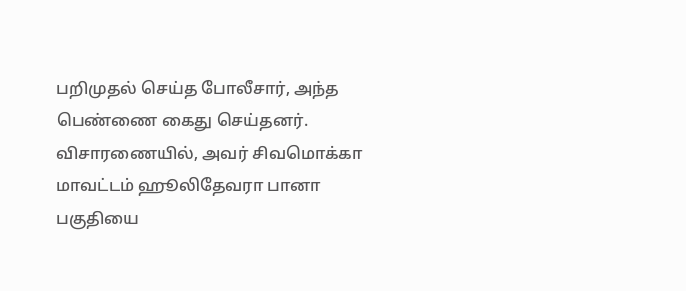பறிமுதல் செய்த போலீசார், அந்த பெண்ணை கைது செய்தனர். விசாரணையில், அவர் சிவமொக்கா மாவட்டம் ஹூலிதேவரா பானா பகுதியை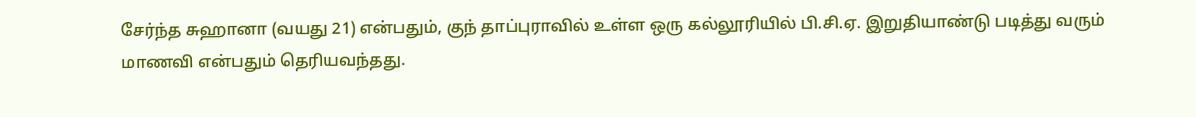சேர்ந்த சுஹானா (வயது 21) என்பதும், குந் தாப்புராவில் உள்ள ஒரு கல்லூரியில் பி.சி.ஏ. இறுதியாண்டு படித்து வரும் மாணவி என்பதும் தெரியவந்தது.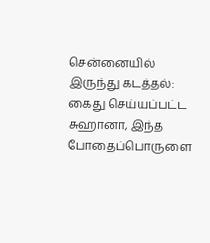சென்னையில் இருந்து கடத்தல்:
கைது செய்யப்பட்ட சுஹானா, இந்த போதைப்பொருளை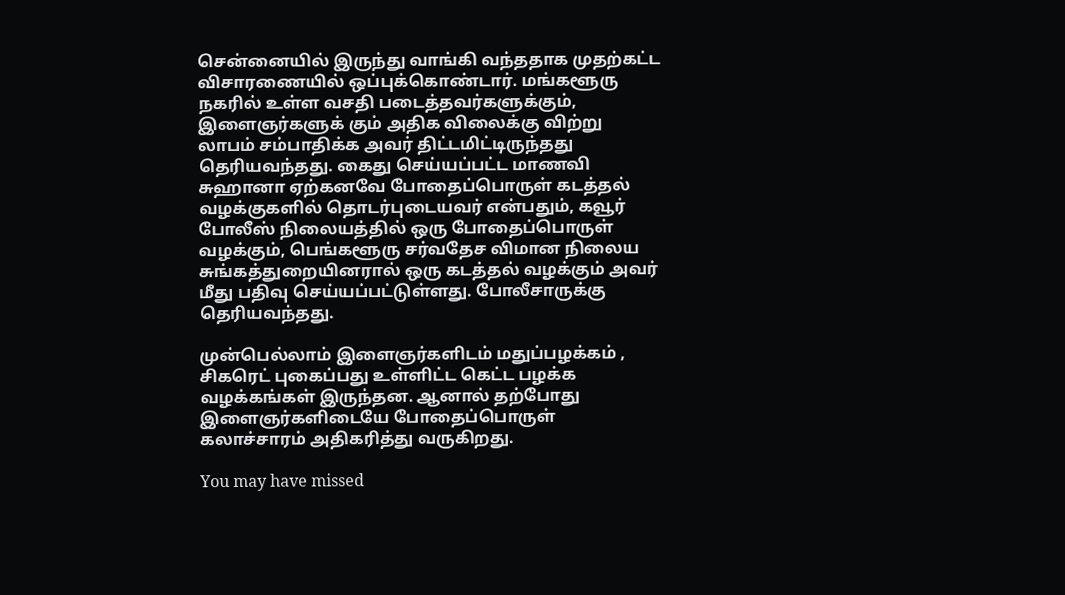சென்னையில் இருந்து வாங்கி வந்ததாக முதற்கட்ட விசாரணையில் ஒப்புக்கொண்டார். மங்களூரு நகரில் உள்ள வசதி படைத்தவர்களுக்கும், இளைஞர்களுக் கும் அதிக விலைக்கு விற்று லாபம் சம்பாதிக்க அவர் திட்டமிட்டிருந்தது தெரியவந்தது. கைது செய்யப்பட்ட மாணவி சுஹானா ஏற்கனவே போதைப்பொருள் கடத்தல் வழக்குகளில் தொடர்புடையவர் என்பதும், கவூர் போலீஸ் நிலையத்தில் ஒரு போதைப்பொருள் வழக்கும், பெங்களூரு சர்வதேச விமான நிலைய சுங்கத்துறையினரால் ஒரு கடத்தல் வழக்கும் அவர் மீது பதிவு செய்யப்பட்டுள்ளது. போலீசாருக்கு தெரியவந்தது.

முன்பெல்லாம் இளைஞர்களிடம் மதுப்பழக்கம் , சிகரெட் புகைப்பது உள்ளிட்ட கெட்ட பழக்க வழக்கங்கள் இருந்தன. ஆனால் தற்போது இளைஞர்களிடையே போதைப்பொருள் கலாச்சாரம் அதிகரித்து வருகிறது.

You may have missed